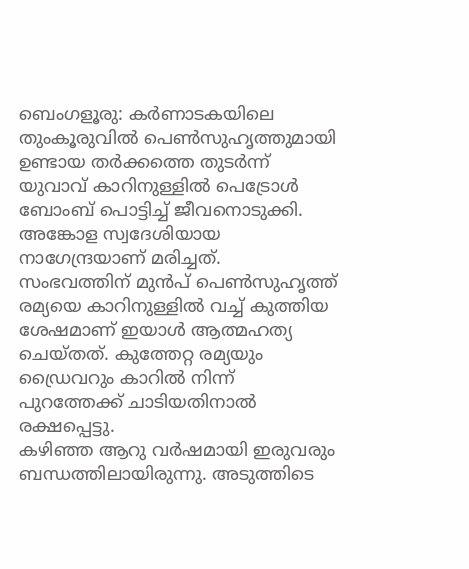ബെംഗളൂരു: കർണാടകയിലെ തുംകൂരുവിൽ പെൺസുഹൃത്തുമായി ഉണ്ടായ തർക്കത്തെ തുടർന്ന് യുവാവ് കാറിനുള്ളിൽ പെട്രോൾ ബോംബ് പൊട്ടിച്ച് ജീവനൊടുക്കി. അങ്കോള സ്വദേശിയായ നാഗേന്ദ്രയാണ് മരിച്ചത്.
സംഭവത്തിന് മുൻപ് പെൺസുഹൃത്ത് രമ്യയെ കാറിനുള്ളിൽ വച്ച് കുത്തിയ ശേഷമാണ് ഇയാൾ ആത്മഹത്യ ചെയ്തത്. കുത്തേറ്റ രമ്യയും ഡ്രൈവറും കാറിൽ നിന്ന് പുറത്തേക്ക് ചാടിയതിനാൽ രക്ഷപ്പെട്ടു.
കഴിഞ്ഞ ആറു വർഷമായി ഇരുവരും ബന്ധത്തിലായിരുന്നു. അടുത്തിടെ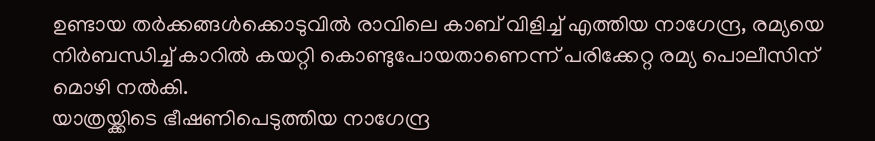ഉണ്ടായ തർക്കങ്ങൾക്കൊടുവിൽ രാവിലെ കാബ് വിളിച്ച് എത്തിയ നാഗേന്ദ്ര, രമ്യയെ നിർബന്ധിച്ച് കാറിൽ കയറ്റി കൊണ്ടുപോയതാണെന്ന് പരിക്കേറ്റ രമ്യ പൊലീസിന് മൊഴി നൽകി.
യാത്രയ്ക്കിടെ ഭീഷണിപെടുത്തിയ നാഗേന്ദ്ര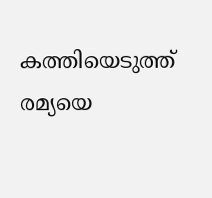കത്തിയെടുത്ത് രമ്യയെ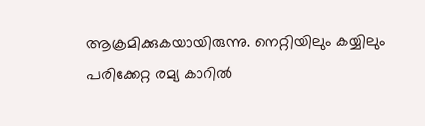ആക്രമിക്കുകയായിരുന്നു. നെറ്റിയിലും കയ്യിലും പരിക്കേറ്റ രമ്യ കാറിൽ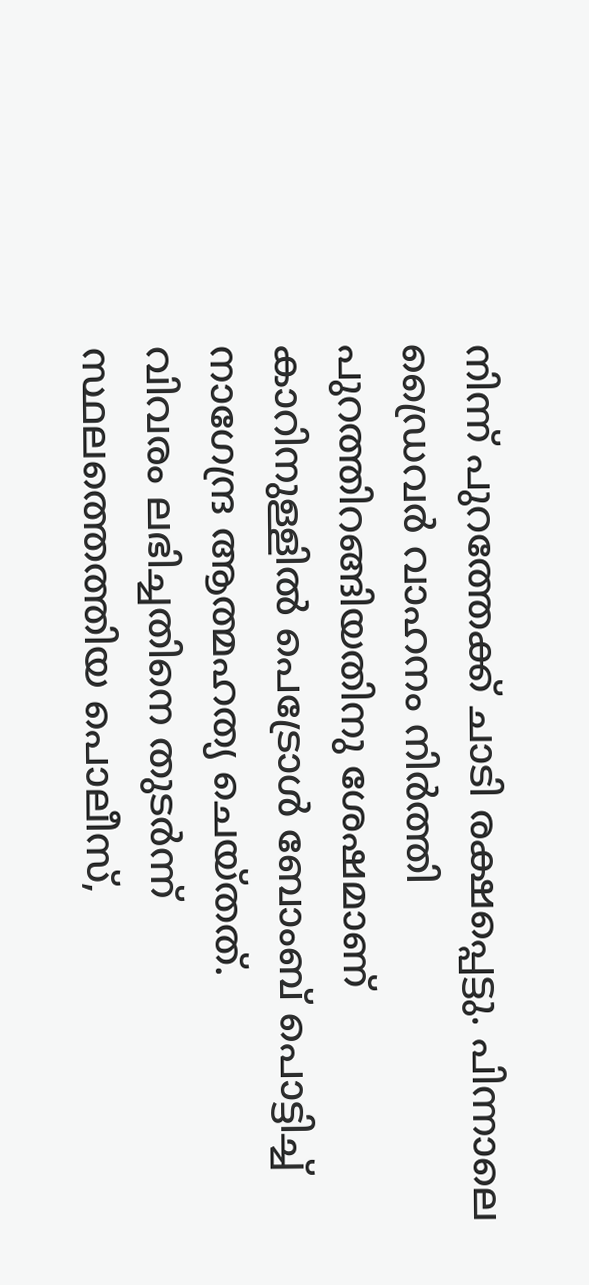നിന്ന് പുറത്തേക്ക് ചാടി രക്ഷപ്പെട്ടു. പിന്നാലെ ഡ്രൈവർ വാഹനം നിർത്തി പുറത്തിറങ്ങിയതിനു ശേഷമാണ് കാറിനുള്ളിൽ പെട്രോൾ ബോംബ് പൊട്ടിച്ച് നാഗേന്ദ്ര ആത്മഹത്യ ചെയ്തത്.
വിവരം ലഭിച്ചതിനെ തുടർന്ന് സ്ഥലത്തെത്തിയ പൊലീസ്,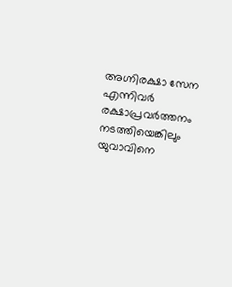അഗ്നിരക്ഷാ സേന എന്നിവർ രക്ഷാപ്രവർത്തനം നടത്തിയെങ്കിലും യുവാവിനെ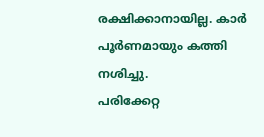രക്ഷിക്കാനായില്ല. കാർ പൂർണമായും കത്തി നശിച്ചു.
പരിക്കേറ്റ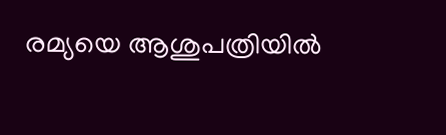രമ്യയെ ആശുപത്രിയിൽ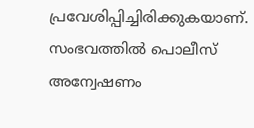പ്രവേശിപ്പിച്ചിരിക്കുകയാണ്. സംഭവത്തിൽ പൊലീസ് അന്വേഷണം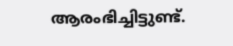ആരംഭിച്ചിട്ടുണ്ട്.